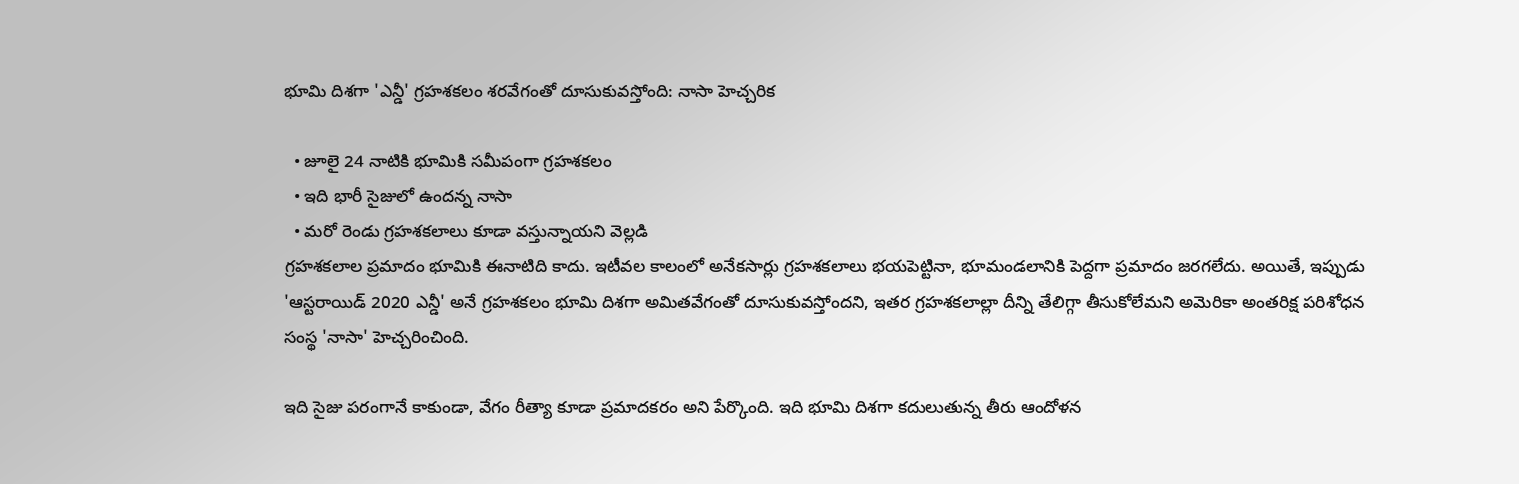భూమి దిశగా 'ఎన్డీ' గ్రహశకలం శరవేగంతో దూసుకువస్తోంది: నాసా హెచ్చరిక

  • జూలై 24 నాటికి భూమికి సమీపంగా గ్రహశకలం
  • ఇది భారీ సైజులో ఉందన్న నాసా
  • మరో రెండు గ్రహశకలాలు కూడా వస్తున్నాయని వెల్లడి
గ్రహశకలాల ప్రమాదం భూమికి ఈనాటిది కాదు. ఇటీవల కాలంలో అనేకసార్లు గ్రహశకలాలు భయపెట్టినా, భూమండలానికి పెద్దగా ప్రమాదం జరగలేదు. అయితే, ఇప్పుడు 'ఆస్టరాయిడ్ 2020 ఎన్డీ' అనే గ్రహశకలం భూమి దిశగా అమితవేగంతో దూసుకువస్తోందని, ఇతర గ్రహశకలాల్లా దీన్ని తేలిగ్గా తీసుకోలేమని అమెరికా అంతరిక్ష పరిశోధన సంస్థ 'నాసా' హెచ్చరించింది.

ఇది సైజు పరంగానే కాకుండా, వేగం రీత్యా కూడా ప్రమాదకరం అని పేర్కొంది. ఇది భూమి దిశగా కదులుతున్న తీరు ఆందోళన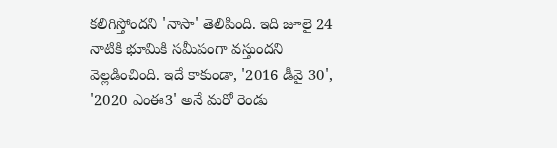కలిగిస్తోందని 'నాసా' తెలిపింది. ఇది జూలై 24 నాటికి భూమికి సమీపంగా వస్తుందని వెల్లడించింది. ఇదే కాకుండా, '2016 డీవై 30', '2020 ఎంఈ3' అనే మరో రెండు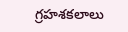గ్రహశకలాలు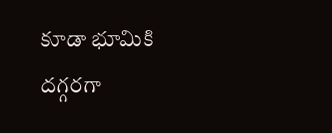కూడా భూమికి దగ్గరగా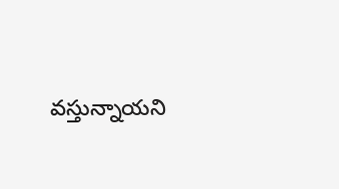వస్తున్నాయని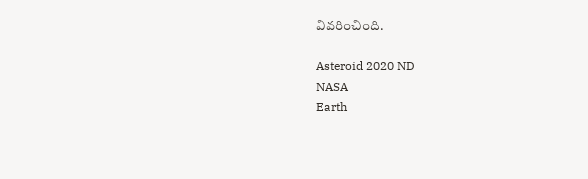వివరించింది.

Asteroid 2020 ND
NASA
Earth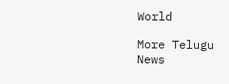World

More Telugu News